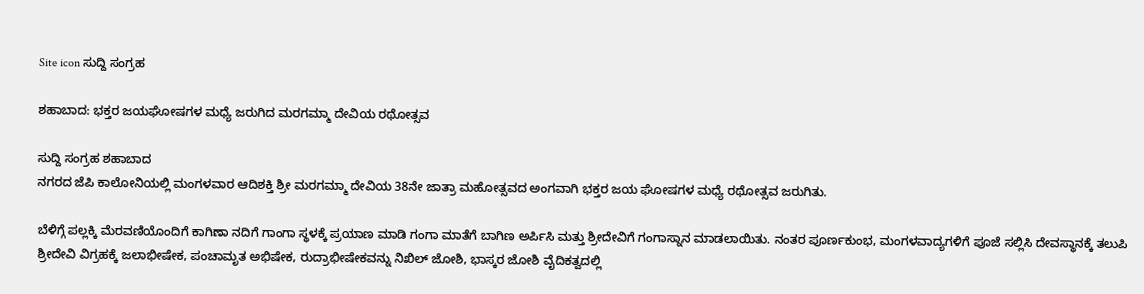Site icon ಸುದ್ದಿ ಸಂಗ್ರಹ

ಶಹಾಬಾದ: ಭಕ್ತರ ಜಯಘೋಷಗಳ ಮಧ್ಯೆ ಜರುಗಿದ ಮರಗಮ್ಮಾ ದೇವಿಯ ರಥೋತ್ಸವ

ಸುದ್ದಿ ಸಂಗ್ರಹ ಶಹಾಬಾದ
ನಗರದ ಜೆಪಿ ಕಾಲೋನಿಯಲ್ಲಿ ಮಂಗಳವಾರ ಆದಿಶಕ್ತಿ ಶ್ರೀ ಮರಗಮ್ಮಾ ದೇವಿಯ 38ನೇ ಜಾತ್ರಾ ಮಹೋತ್ಸವದ ಅಂಗವಾಗಿ ಭಕ್ತರ ಜಯ ಘೋಷಗಳ ಮಧ್ಯೆ ರಥೋತ್ಸವ ಜರುಗಿತು.

ಬೆಳಿಗ್ಗೆ ಪಲ್ಲಕ್ಕಿ ಮೆರವಣಿಯೊಂದಿಗೆ ಕಾಗಿಣಾ ನದಿಗೆ ಗಾಂಗಾ ಸ್ಥಳಕ್ಕೆ ಪ್ರಯಾಣ ಮಾಡಿ ಗಂಗಾ ಮಾತೆಗೆ ಬಾಗಿಣ ಅರ್ಪಿಸಿ ಮತ್ತು ಶ್ರೀದೇವಿಗೆ ಗಂಗಾಸ್ನಾನ ಮಾಡಲಾಯಿತು. ನಂತರ ಪೂರ್ಣಕುಂಭ, ಮಂಗಳವಾದ್ಯಗಳಿಗೆ ಪೂಜೆ ಸಲ್ಲಿಸಿ ದೇವಸ್ಥಾನಕ್ಕೆ ತಲುಪಿ ಶ್ರೀದೇವಿ ವಿಗ್ರಹಕ್ಕೆ ಜಲಾಭೀಷೇಕ, ಪಂಚಾಮೃತ ಅಭಿಷೇಕ, ರುದ್ರಾಭೀಷೇಕವನ್ನು ನಿಖಿಲ್ ಜೋಶಿ, ಭಾಸ್ಕರ ಜೋಶಿ ವೈದಿಕತ್ವದಲ್ಲಿ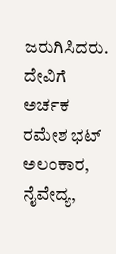ಜರುಗಿಸಿದರು. ದೇವಿಗೆ ಅರ್ಚಕ ರಮೇಶ ಭಟ್ ಅಲಂಕಾರ, ನೈವೇದ್ಯ,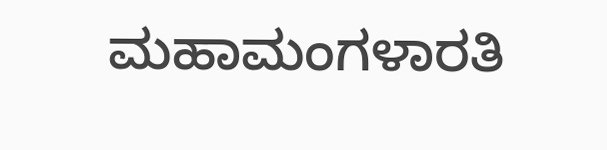ಮಹಾಮಂಗಳಾರತಿ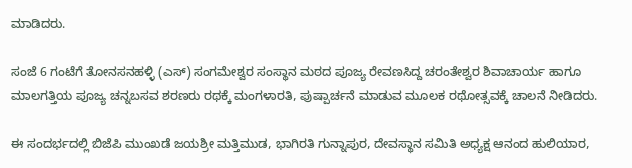ಮಾಡಿದರು.

ಸಂಜೆ 6 ಗಂಟೆಗೆ ತೋನಸನಹಳ್ಳಿ (ಎಸ್) ಸಂಗಮೇಶ್ವರ ಸಂಸ್ಥಾನ ಮಠದ ಪೂಜ್ಯ ರೇವಣಸಿದ್ದ ಚರಂತೇಶ್ವರ ಶಿವಾಚಾರ್ಯ ಹಾಗೂ ಮಾಲಗತ್ತಿಯ ಪೂಜ್ಯ ಚನ್ನಬಸವ ಶರಣರು ರಥಕ್ಕೆ ಮಂಗಳಾರತಿ, ಪುಷ್ಪಾರ್ಚನೆ ಮಾಡುವ ಮೂಲಕ ರಥೋತ್ಸವಕ್ಕೆ ಚಾಲನೆ ನೀಡಿದರು.

ಈ ಸಂದರ್ಭದಲ್ಲಿ ಬಿಜೆಪಿ ಮುಂಖಡೆ ಜಯಶ್ರೀ ಮತ್ತಿಮುಡ, ಭಾಗಿರತಿ ಗುನ್ನಾಪುರ, ದೇವಸ್ಥಾನ ಸಮಿತಿ ಅಧ್ಯಕ್ಷ ಆನಂದ ಹುಲಿಯಾರ,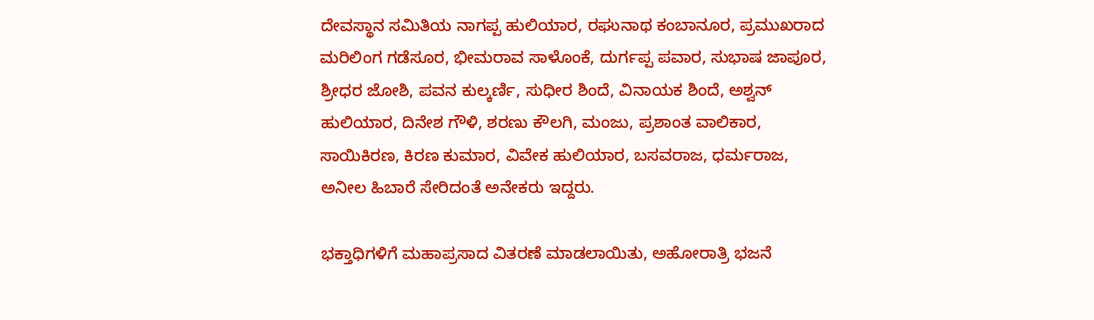ದೇವಸ್ಥಾನ ಸಮಿತಿಯ ನಾಗಪ್ಪ ಹುಲಿಯಾರ, ರಘುನಾಥ ಕಂಬಾನೂರ, ಪ್ರಮುಖರಾದ ಮರಿಲಿಂಗ ಗಡೆಸೂರ, ಭೀಮರಾವ ಸಾಳೊಂಕೆ, ದುರ್ಗಪ್ಪ ಪವಾರ, ಸುಭಾಷ ಜಾಪೂರ, ಶ್ರೀಧರ ಜೋಶಿ, ಪವನ ಕುಲ್ಕರ್ಣಿ, ಸುಧೀರ ಶಿಂದೆ, ವಿನಾಯಕ ಶಿಂದೆ, ಅಶ್ವನ್ ಹುಲಿಯಾರ, ದಿನೇಶ ಗೌಳಿ, ಶರಣು ಕೌಲಗಿ, ಮಂಜು, ಪ್ರಶಾಂತ ವಾಲಿಕಾರ, ಸಾಯಿಕಿರಣ, ಕಿರಣ ಕುಮಾರ, ವಿವೇಕ ಹುಲಿಯಾರ, ಬಸವರಾಜ, ಧರ್ಮರಾಜ, ಅನೀಲ ಹಿಬಾರೆ ಸೇರಿದಂತೆ ಅನೇಕರು ಇದ್ದರು.

ಭಕ್ತಾಧಿಗಳಿಗೆ ಮಹಾಪ್ರಸಾದ ವಿತರಣೆ ಮಾಡಲಾಯಿತು, ಅಹೋರಾತ್ರಿ ಭಜನೆ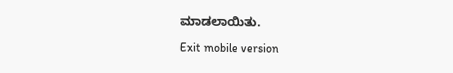ಮಾಡಲಾಯಿತು.

Exit mobile version